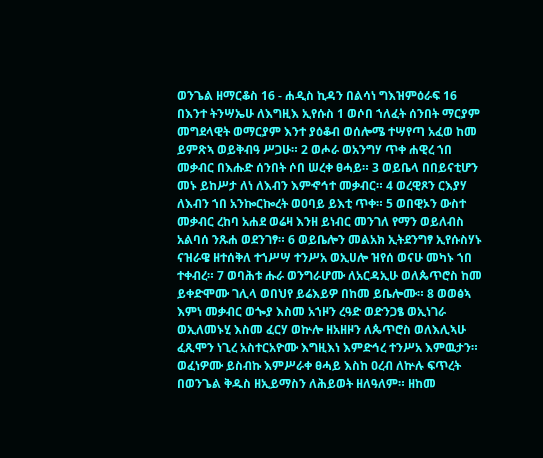ወንጌል ዘማርቆስ 16 - ሐዲስ ኪዳን በልሳነ ግእዝምዕራፍ 16 በእንተ ትንሣኤሁ ለእግዚእ ኢየሱስ 1 ወሶበ ኀለፈት ሰንበት ማርያም መግደላዊት ወማርያም እንተ ያዕቆብ ወሰሎሜ ተሣየጣ አፈወ ከመ ይምጽኣ ወይቅብዓ ሥጋሁ። 2 ወሖራ ወአንግሃ ጥቀ ሐዊረ ኀበ መቃብር በእሑድ ሰንበት ሶበ ሠረቀ ፀሓይ። 3 ወይቤላ በበይናቲሆን መኑ ይከሥታ ለነ ለእብን እምኆኅተ መቃብር። 4 ወረዊጾን ርእያሃ ለእብን ኀበ አንኰርኰረት ወዐባይ ይእቲ ጥቀ። 5 ወበዊኦን ውስተ መቃብር ረከባ አሐደ ወሬዛ እንዘ ይነብር መንገለ የማን ወይለብስ አልባሰ ንጹሐ ወደንገፃ። 6 ወይቤሎን መልአክ ኢትደንግፃ ኢየሱስሃኑ ናዝራዌ ዘተሰቅለ ተኀሥሣ ተንሥአ ወኢሀሎ ዝየሰ ወናሁ መካኑ ኀበ ተቀብረ። 7 ወባሕቱ ሑራ ወንግራሆሙ ለአርዳኢሁ ወለጴጥሮስ ከመ ይቀድሞሙ ገሊላ ወበህየ ይሬእይዎ በከመ ይቤሎሙ። 8 ወወፅኣ እምነ መቃብር ወጐያ እስመ አኀዞን ረዓድ ወድንጋፄ ወኢነገራ ወኢለመኑሂ እስመ ፈርሃ ወኵሎ ዘአዘዞን ለጴጥሮስ ወለእሊኣሁ ፈጺሞን ነጊረ አስተርአዮሙ እግዚእነ እምድኅረ ተንሥአ እምዉታን። ወፈነዎሙ ይስብኩ እምሥራቀ ፀሓይ እስከ ዐረብ ለኵሉ ፍጥረት በወንጌል ቅዱስ ዘኢይማስን ለሕይወት ዘለዓለም። ዘከመ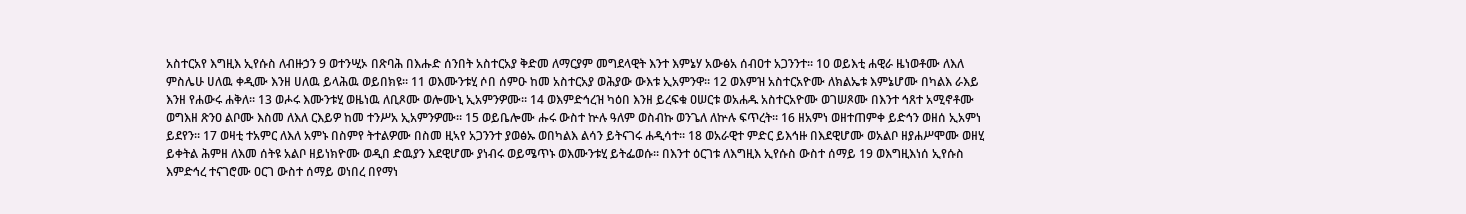አስተርአየ እግዚእ ኢየሱስ ለብዙኃን 9 ወተንሢኦ በጽባሕ በእሑድ ሰንበት አስተርአያ ቅድመ ለማርያም መግደላዊት እንተ እምኔሃ አውፅአ ሰብዐተ አጋንንተ። 10 ወይእቲ ሐዊራ ዜነወቶሙ ለእለ ምስሌሁ ሀለዉ ቀዲሙ እንዘ ሀለዉ ይላሕዉ ወይበክዩ። 11 ወእሙንቱሂ ሶበ ሰምዑ ከመ አስተርአያ ወሕያው ውእቱ ኢአምንዋ። 12 ወእምዝ አስተርአዮሙ ለክልኤቱ እምኔሆሙ በካልእ ራእይ እንዘ የሐውሩ ሐቅለ። 13 ወሖሩ እሙንቱሂ ወዜነዉ ለቢጾሙ ወሎሙኒ ኢአምንዎሙ። 14 ወእምድኅረዝ ካዕበ እንዘ ይረፍቁ ዐሠርቱ ወአሐዱ አስተርአዮሙ ወገሠጾሙ በእንተ ኅጸተ አሚኖቶሙ ወግእዘ ጽንዐ ልቦሙ እስመ ለእለ ርእይዎ ከመ ተንሥአ ኢአምንዎሙ። 15 ወይቤሎሙ ሑሩ ውስተ ኵሉ ዓለም ወስብኩ ወንጌለ ለኵሉ ፍጥረት። 16 ዘአምነ ወዘተጠምቀ ይድኅን ወዘሰ ኢአምነ ይደየን። 17 ወዛቲ ተአምር ለእለ አምኑ በስምየ ትተልዎሙ በስመ ዚኣየ አጋንንተ ያወፅኡ ወበካልእ ልሳን ይትናገሩ ሐዲሳተ። 18 ወአራዊተ ምድር ይእኅዙ በእደዊሆሙ ወአልቦ ዘያሐሥሞሙ ወዘሂ ይቀትል ሕምዘ ለእመ ሰትዩ አልቦ ዘይነክዮሙ ወዲበ ድዉያን እደዊሆሙ ያነብሩ ወይሜጥኑ ወእሙንቱሂ ይትፌወሱ። በእንተ ዕርገቱ ለእግዚእ ኢየሱስ ውስተ ሰማይ 19 ወእግዚእነሰ ኢየሱስ እምድኅረ ተናገሮሙ ዐርገ ውስተ ሰማይ ወነበረ በየማነ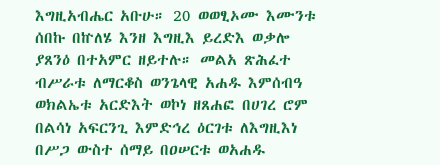እግዚአብሔር አቡሁ። 20 ወወፂኦሙ እሙንቱ ሰበኩ በኵለሄ እንዘ እግዚእ ይረድእ ወቃሎ ያጸንዕ በተአምር ዘይተሉ። መልአ ጽሕፈተ ብሥራቱ ለማርቆስ ወንጌላዊ አሐዱ እምሰብዓ ወክልኤቱ አርድእት ወኮነ ዘጸሐፎ በሀገረ ሮም በልሳነ አፍርንጊ እምድኅረ ዕርገቱ ለእግዚእነ በሥጋ ውስተ ሰማይ በዐሠርቱ ወአሐዱ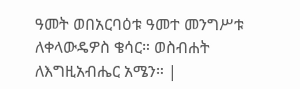ዓመት ወበአርባዕቱ ዓመተ መንግሥቱ ለቀላውዴዎስ ቄሳር። ወስብሐት ለእግዚአብሔር አሜን። |